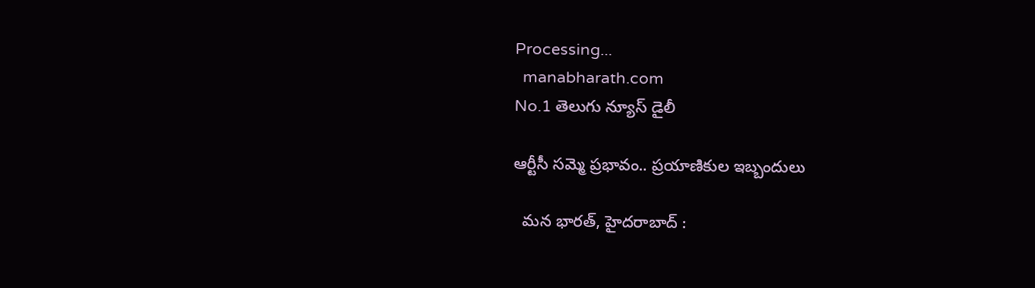Processing...
  manabharath.com
No.1 తెలుగు న్యూస్ డైలీ

ఆర్టీసీ సమ్మె ప్రభావం.. ప్రయాణికుల ఇబ్బందులు

  మన భారత్, హైదరాబాద్ :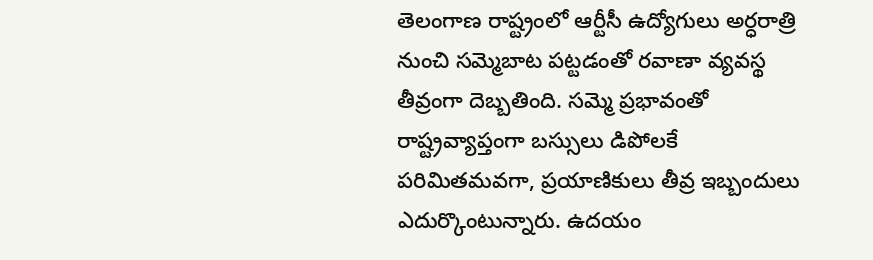తెలంగాణ రాష్ట్రంలో ఆర్టీసీ ఉద్యోగులు అర్ధరాత్రి నుంచి సమ్మెబాట పట్టడంతో రవాణా వ్యవస్థ తీవ్రంగా దెబ్బతింది. సమ్మె ప్రభావంతో రాష్ట్రవ్యాప్తంగా బస్సులు డిపోలకే పరిమితమవగా, ప్రయాణికులు తీవ్ర ఇబ్బందులు ఎదుర్కొంటున్నారు. ఉదయం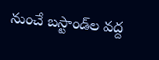నుంచే బస్టాండ్‌ల వద్ద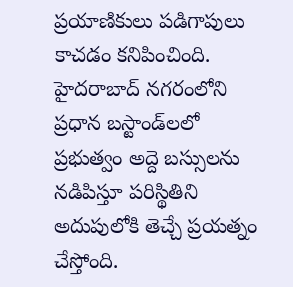ప్రయాణికులు పడిగాపులు కాచడం కనిపించింది. హైదరాబాద్ నగరంలోని ప్రధాన బస్టాండ్‌లలో ప్రభుత్వం అద్దె బస్సులను నడిపిస్తూ పరిస్థితిని అదుపులోకి తెచ్చే ప్రయత్నం చేస్తోంది.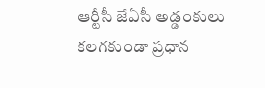ఆర్టీసీ జేఏసీ అడ్డంకులు కలగకుండా ప్రధాన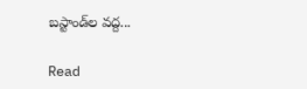బస్టాండ్‌ల వద్ద...

Read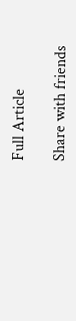Full Article

Share with friends